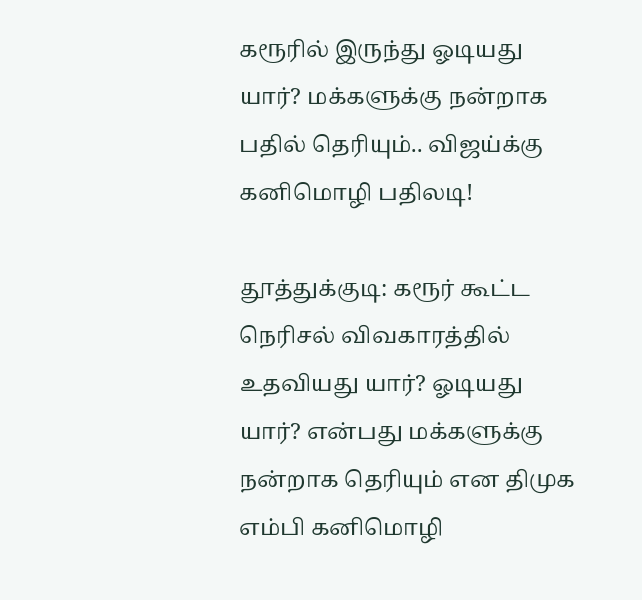கரூரில் இருந்து ஓடியது யார்? மக்களுக்கு நன்றாக பதில் தெரியும்.. விஜய்க்கு கனிமொழி பதிலடி!

தூத்துக்குடி: கரூர் கூட்ட நெரிசல் விவகாரத்தில் உதவியது யார்? ஓடியது யார்? என்பது மக்களுக்கு நன்றாக தெரியும் என திமுக எம்பி கனிமொழி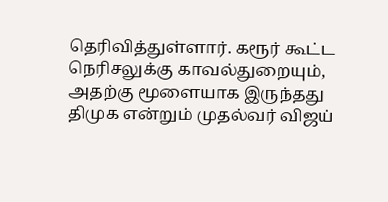தெரிவித்துள்ளார். கரூர் கூட்ட நெரிசலுக்கு காவல்துறையும், அதற்கு மூளையாக இருந்தது திமுக என்றும் முதல்வர் விஜய்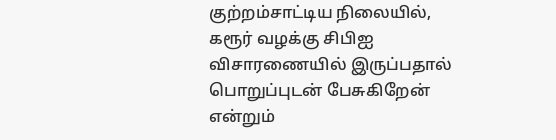குற்றம்சாட்டிய நிலையில், கரூர் வழக்கு சிபிஐ விசாரணையில் இருப்பதால் பொறுப்புடன் பேசுகிறேன் என்றும்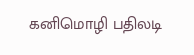கனிமொழி பதிலடி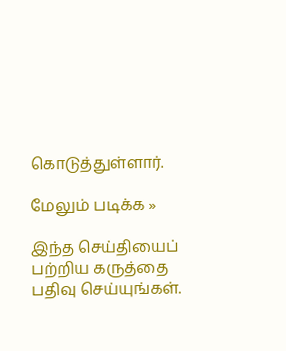கொடுத்துள்ளார்.

மேலும் படிக்க »

இந்த செய்தியைப் பற்றிய கருத்தை பதிவு செய்யுங்கள்.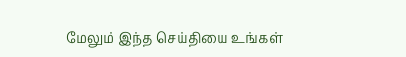மேலும் இந்த செய்தியை உங்கள்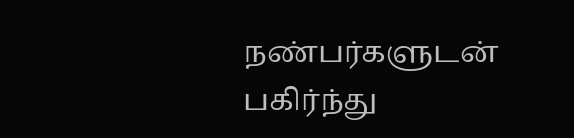நண்பர்களுடன் பகிர்ந்து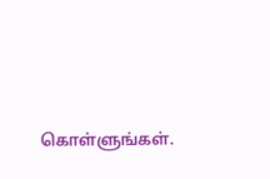கொள்ளுங்கள்.